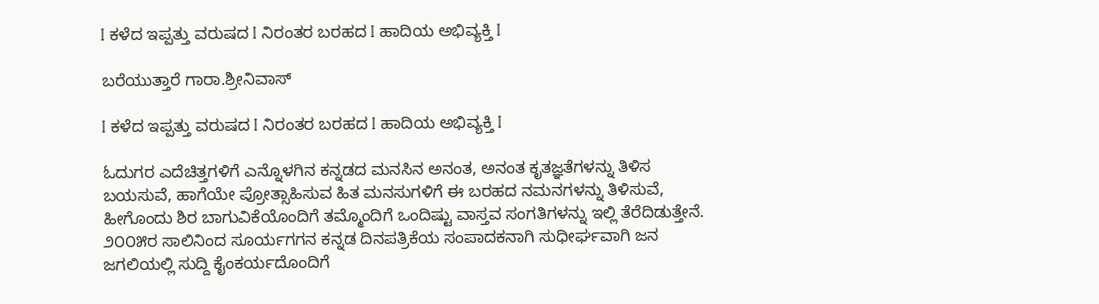I ಕಳೆದ ಇಪ್ಪತ್ತು ವರುಷದ I ನಿರಂತರ ಬರಹದ I ಹಾದಿಯ ಅಭಿವ್ಯಕ್ತಿ I

ಬರೆಯುತ್ತಾರೆ ಗಾರಾ.ಶ್ರೀನಿವಾಸ್

I ಕಳೆದ ಇಪ್ಪತ್ತು ವರುಷದ I ನಿರಂತರ ಬರಹದ I ಹಾದಿಯ ಅಭಿವ್ಯಕ್ತಿ I

ಓದುಗರ ಎದೆಚಿತ್ತಗಳಿಗೆ ಎನ್ನೊಳಗಿನ ಕನ್ನಡದ ಮನಸಿನ ಅನಂತ, ಅನಂತ ಕೃತಜ್ಞತೆಗಳನ್ನು ತಿಳಿಸ ಬಯಸುವೆ, ಹಾಗೆಯೇ ಪ್ರೋತ್ಸಾಹಿಸುವ ಹಿತ ಮನಸುಗಳಿಗೆ ಈ ಬರಹದ ನಮನಗಳನ್ನು ತಿಳಿಸುವೆ, ಹೀಗೊಂದು ಶಿರ ಬಾಗುವಿಕೆಯೊಂದಿಗೆ ತಮ್ಮೊಂದಿಗೆ ಒಂದಿಷ್ಟು ವಾಸ್ತವ ಸಂಗತಿಗಳನ್ನು ಇಲ್ಲಿ ತೆರೆದಿಡುತ್ತೇನೆ. ೨೦೦೫ರ ಸಾಲಿನಿಂದ ಸೂರ್ಯಗಗನ ಕನ್ನಡ ದಿನಪತ್ರಿಕೆಯ ಸಂಪಾದಕನಾಗಿ ಸುಧೀರ್ಘವಾಗಿ ಜನ ಜಗಲಿಯಲ್ಲಿ ಸುದ್ದಿ ಕೈಂಕರ್ಯದೊಂದಿಗೆ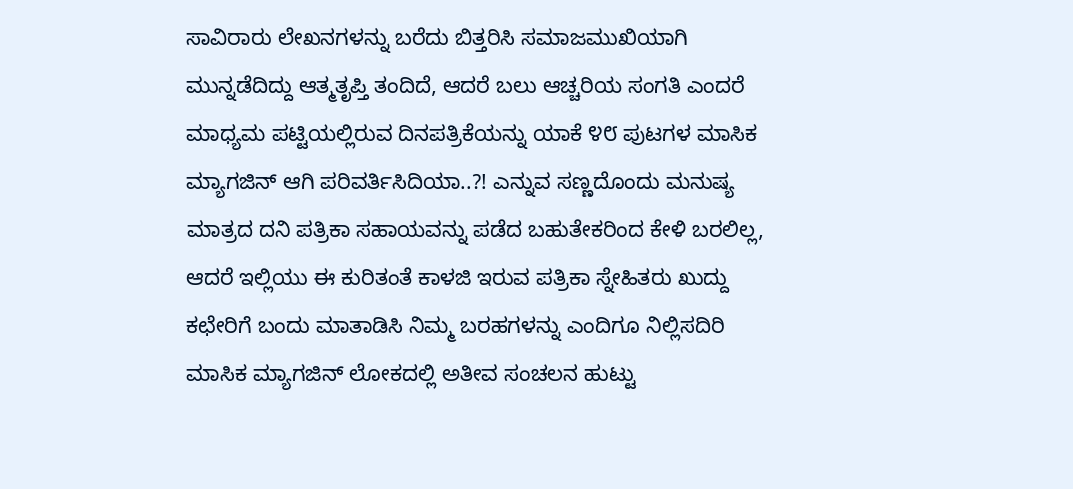ಸಾವಿರಾರು ಲೇಖನಗಳನ್ನು ಬರೆದು ಬಿತ್ತರಿಸಿ ಸಮಾಜಮುಖಿಯಾಗಿ ಮುನ್ನಡೆದಿದ್ದು ಆತ್ಮತೃಪ್ತಿ ತಂದಿದೆ, ಆದರೆ ಬಲು ಆಚ್ಚರಿಯ ಸಂಗತಿ ಎಂದರೆ ಮಾಧ್ಯಮ ಪಟ್ಟಿಯಲ್ಲಿರುವ ದಿನಪತ್ರಿಕೆಯನ್ನು ಯಾಕೆ ೪೮ ಪುಟಗಳ ಮಾಸಿಕ ಮ್ಯಾಗಜಿನ್ ಆಗಿ ಪರಿವರ್ತಿಸಿದಿಯಾ..?! ಎನ್ನುವ ಸಣ್ಣದೊಂದು ಮನುಷ್ಯ ಮಾತ್ರದ ದನಿ ಪತ್ರಿಕಾ ಸಹಾಯವನ್ನು ಪಡೆದ ಬಹುತೇಕರಿಂದ ಕೇಳಿ ಬರಲಿಲ್ಲ, ಆದರೆ ಇಲ್ಲಿಯು ಈ ಕುರಿತಂತೆ ಕಾಳಜಿ ಇರುವ ಪತ್ರಿಕಾ ಸ್ನೇಹಿತರು ಖುದ್ದು ಕಛೇರಿಗೆ ಬಂದು ಮಾತಾಡಿಸಿ ನಿಮ್ಮ ಬರಹಗಳನ್ನು ಎಂದಿಗೂ ನಿಲ್ಲಿಸದಿರಿ ಮಾಸಿಕ ಮ್ಯಾಗಜಿನ್ ಲೋಕದಲ್ಲಿ ಅತೀವ ಸಂಚಲನ ಹುಟ್ಟು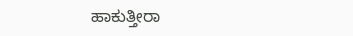ಹಾಕುತ್ತೀರಾ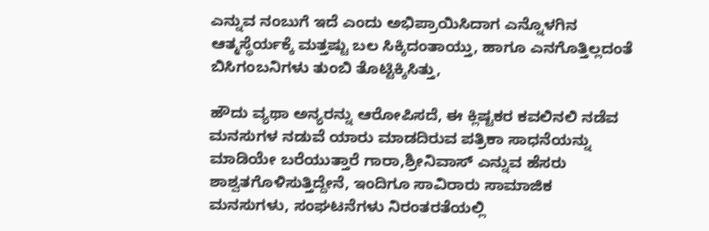ಎನ್ನುವ ನಂಬುಗೆ ಇದೆ ಎಂದು ಅಭಿಪ್ರಾಯಿಸಿದಾಗ ಎನ್ನೊಳಗಿನ ಆತ್ಮಸ್ಥೆರ್ಯಕ್ಕೆ ಮತ್ತಷ್ಟು ಬಲ ಸಿಕ್ಕಿದಂತಾಯ್ತು, ಹಾಗೂ ಎನಗೊತ್ತಿಲ್ಲದಂತೆ ಬಿಸಿಗಂಬನಿಗಳು ತುಂಬಿ ತೊಟ್ಟಿಕ್ಕಿಸಿತ್ತು,

ಹೌದು ವ್ಯಥಾ ಅನ್ಯರನ್ನು ಆರೋಪಿಸದೆ, ಈ ಕ್ಲಿಷ್ಟಕರ ಕವಲಿನಲಿ ನಡೆವ ಮನಸುಗಳ ನಡುವೆ ಯಾರು ಮಾಡದಿರುವ ಪತ್ರಿಕಾ ಸಾಧನೆಯನ್ನು ಮಾಡಿಯೇ ಬರೆಯುತ್ತಾರೆ ಗಾರಾ,ಶ್ರೀನಿವಾಸ್ ಎನ್ನುವ ಹೆಸರು ಶಾಶ್ವತಗೊಳಿಸುತ್ತಿದ್ದೇನೆ, ಇಂದಿಗೂ ಸಾವಿರಾರು ಸಾಮಾಜಿಕ ಮನಸುಗಳು, ಸಂಘಟನೆಗಳು ನಿರಂತರತೆಯಲ್ಲಿ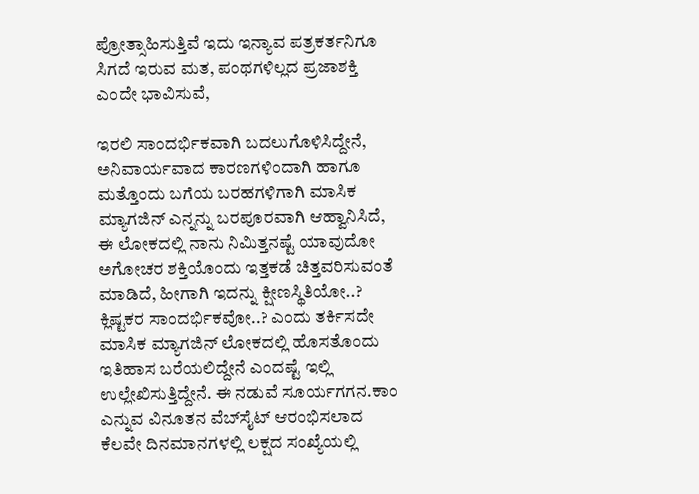ಪ್ರೋತ್ಸಾಹಿಸುತ್ತಿವೆ ಇದು ಇನ್ಯಾವ ಪತ್ರಕರ್ತನಿಗೂ ಸಿಗದೆ ಇರುವ ಮತ, ಪಂಥಗಳಿಲ್ಲದ ಪ್ರಜಾಶಕ್ತಿ ಎಂದೇ ಭಾವಿಸುವೆ,

ಇರಲಿ ಸಾಂದರ್ಭಿಕವಾಗಿ ಬದಲುಗೊಳಿಸಿದ್ದೇನೆ, ಅನಿವಾರ್ಯವಾದ ಕಾರಣಗಳಿಂದಾಗಿ ಹಾಗೂ ಮತ್ತೊಂದು ಬಗೆಯ ಬರಹಗಳಿಗಾಗಿ ಮಾಸಿಕ ಮ್ಯಾಗಜಿನ್ ಎನ್ನನ್ನು ಬರಪೂರವಾಗಿ ಆಹ್ವಾನಿಸಿದೆ, ಈ ಲೋಕದಲ್ಲಿ ನಾನು ನಿಮಿತ್ತನಷ್ಟೆ ಯಾವುದೋ ಅಗೋಚರ ಶಕ್ತಿಯೊಂದು ಇತ್ತಕಡೆ ಚಿತ್ತವರಿಸುವಂತೆ ಮಾಡಿದೆ, ಹೀಗಾಗಿ ಇದನ್ನು ಕ್ಷೀಣಸ್ಥಿತಿಯೋ..? ಕ್ಲಿಷ್ಟಕರ ಸಾಂದರ್ಭಿಕವೋ..? ಎಂದು ತರ್ಕಿಸದೇ ಮಾಸಿಕ ಮ್ಯಾಗಜಿನ್ ಲೋಕದಲ್ಲಿ ಹೊಸತೊಂದು ಇತಿಹಾಸ ಬರೆಯಲಿದ್ದೇನೆ ಎಂದಷ್ಟೆ ಇಲ್ಲಿ ಉಲ್ಲೇಖಿಸುತ್ತಿದ್ದೇನೆ. ಈ ನಡುವೆ ಸೂರ್ಯಗಗನ.ಕಾಂ ಎನ್ನುವ ವಿನೂತನ ವೆಬ್‌ಸೈಟ್ ಆರಂಭಿಸಲಾದ ಕೆಲವೇ ದಿನಮಾನಗಳಲ್ಲಿ ಲಕ್ಷದ ಸಂಖ್ಯೆಯಲ್ಲಿ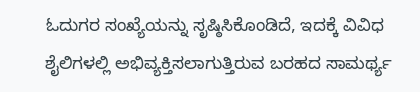ಓದುಗರ ಸಂಖ್ಯೆಯನ್ನು ಸೃಷ್ಠಿಸಿಕೊಂಡಿದೆ, ಇದಕ್ಕೆ ವಿವಿಧ ಶೈಲಿಗಳಲ್ಲಿ ಅಭಿವ್ಯಕ್ತಿಸಲಾಗುತ್ತಿರುವ ಬರಹದ ಸಾಮರ್ಥ್ಯ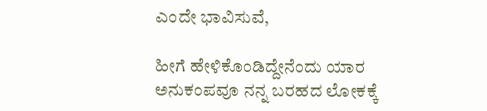ಎಂದೇ ಭಾವಿಸುವೆ,

ಹೀಗೆ ಹೇಳಿಕೊಂಡಿದ್ದೇನೆಂದು ಯಾರ ಅನುಕಂಪವೂ ನನ್ನ ಬರಹದ ಲೋಕಕ್ಕೆ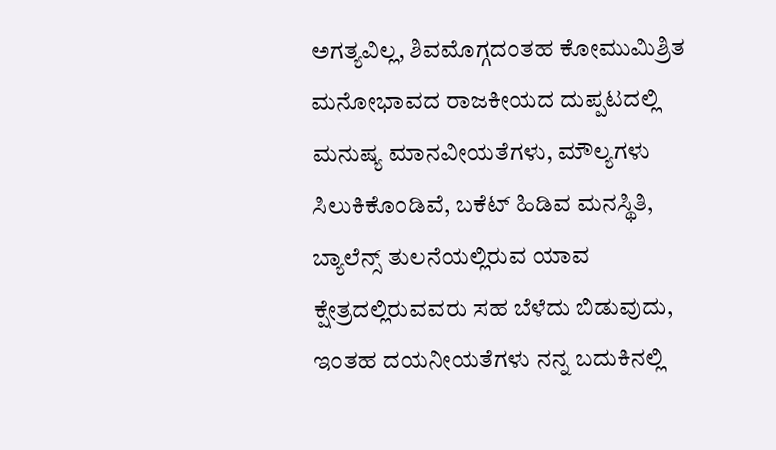ಅಗತ್ಯವಿಲ್ಲ, ಶಿವಮೊಗ್ಗದಂತಹ ಕೋಮುಮಿಶ್ರಿತ ಮನೋಭಾವದ ರಾಜಕೀಯದ ದುಪ್ಪಟದಲ್ಲಿ ಮನುಷ್ಯ ಮಾನವೀಯತೆಗಳು, ಮೌಲ್ಯಗಳು ಸಿಲುಕಿಕೊಂಡಿವೆ, ಬಕೆಟ್ ಹಿಡಿವ ಮನಸ್ಥಿತಿ, ಬ್ಯಾಲೆನ್ಸ್ ತುಲನೆಯಲ್ಲಿರುವ ಯಾವ ಕ್ಷೇತ್ರದಲ್ಲಿರುವವರು ಸಹ ಬೆಳೆದು ಬಿಡುವುದು, ಇಂತಹ ದಯನೀಯತೆಗಳು ನನ್ನ ಬದುಕಿನಲ್ಲಿ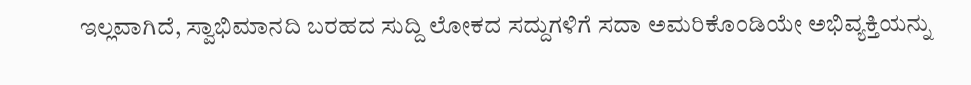ಇಲ್ಲವಾಗಿದೆ, ಸ್ವಾಭಿಮಾನದಿ ಬರಹದ ಸುದ್ದಿ ಲೋಕದ ಸದ್ದುಗಳಿಗೆ ಸದಾ ಅಮರಿಕೊಂಡಿಯೇ ಅಭಿವ್ಯಕ್ತಿಯನ್ನು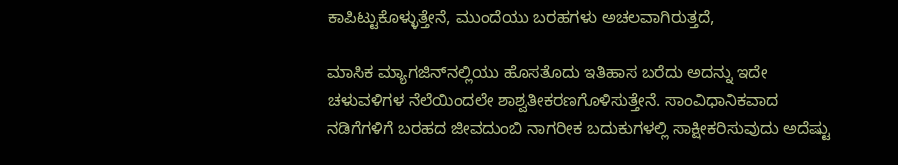ಕಾಪಿಟ್ಟುಕೊಳ್ಳುತ್ತೇನೆ, ಮುಂದೆಯು ಬರಹಗಳು ಅಚಲವಾಗಿರುತ್ತದೆ,

ಮಾಸಿಕ ಮ್ಯಾಗಜಿನ್‌ನಲ್ಲಿಯು ಹೊಸತೊದು ಇತಿಹಾಸ ಬರೆದು ಅದನ್ನು ಇದೇ ಚಳುವಳಿಗಳ ನೆಲೆಯಿಂದಲೇ ಶಾಶ್ವತೀಕರಣಗೊಳಿಸುತ್ತೇನೆ. ಸಾಂವಿಧಾನಿಕವಾದ ನಡಿಗೆಗಳಿಗೆ ಬರಹದ ಜೀವದುಂಬಿ ನಾಗರೀಕ ಬದುಕುಗಳಲ್ಲಿ ಸಾಕ್ಷೀಕರಿಸುವುದು ಅದೆಷ್ಟು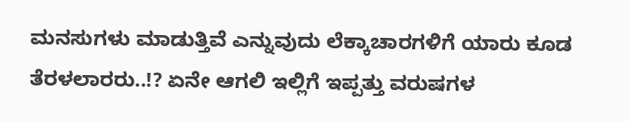ಮನಸುಗಳು ಮಾಡುತ್ತಿವೆ ಎನ್ನುವುದು ಲೆಕ್ಕಾಚಾರಗಳಿಗೆ ಯಾರು ಕೂಡ ತೆರಳಲಾರರು..!? ಏನೇ ಆಗಲಿ ಇಲ್ಲಿಗೆ ಇಪ್ಪತ್ತು ವರುಷಗಳ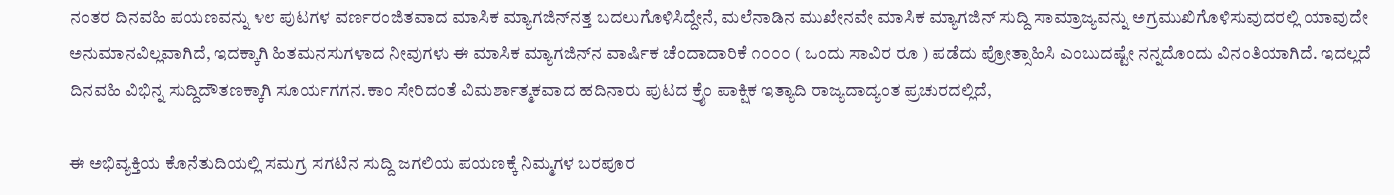ನಂತರ ದಿನವಹಿ ಪಯಣವನ್ನು ೪೮ ಪುಟಗಳ ವರ್ಣರಂಜಿತವಾದ ಮಾಸಿಕ ಮ್ಯಾಗಜಿನ್‌ನತ್ತ ಬದಲುಗೊಳಿಸಿದ್ದೇನೆ, ಮಲೆನಾಡಿನ ಮುಖೇನವೇ ಮಾಸಿಕ ಮ್ಯಾಗಜಿನ್ ಸುದ್ದಿ ಸಾಮ್ರಾಜ್ಯವನ್ನು ಅಗ್ರಮುಖಿಗೊಳಿಸುವುದರಲ್ಲಿ ಯಾವುದೇ ಅನುಮಾನವಿಲ್ಲವಾಗಿದೆ, ಇದಕ್ಕಾಗಿ ಹಿತಮನಸುಗಳಾದ ನೀವುಗಳು ಈ ಮಾಸಿಕ ಮ್ಯಾಗಜಿನ್‌ನ ವಾರ್ಷಿಕ ಚೆಂದಾದಾರಿಕೆ ೧೦೦೦ ( ಒಂದು ಸಾವಿರ ರೂ ) ಪಡೆದು ಪ್ರೋತ್ಸಾಹಿಸಿ ಎಂಬುದಷ್ಟೇ ನನ್ನದೊಂದು ವಿನಂತಿಯಾಗಿದೆ. ಇದಲ್ಲದೆ ದಿನವಹಿ ವಿಭಿನ್ನ ಸುದ್ದಿದೌತಣಕ್ಕಾಗಿ ಸೂರ್ಯಗಗನ.ಕಾಂ ಸೇರಿದಂತೆ ವಿಮರ್ಶಾತ್ಮಕವಾದ ಹದಿನಾರು ಪುಟದ ಕ್ರೈಂ ಪಾಕ್ಷಿಕ ಇತ್ಯಾದಿ ರಾಜ್ಯದಾದ್ಯಂತ ಪ್ರಚುರದಲ್ಲಿದೆ,

ಈ ಅಭಿವ್ಯಕ್ತಿಯ ಕೊನೆತುದಿಯಲ್ಲಿ ಸಮಗ್ರ ಸಗಟಿನ ಸುದ್ದಿ ಜಗಲಿಯ ಪಯಣಕ್ಕೆ ನಿಮ್ಮಗಳ ಬರಪೂರ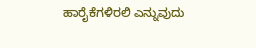ಹಾರೈಕೆಗಳಿರಲಿ ಎನ್ನುವುದು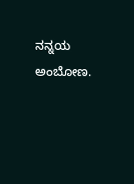ನನ್ನಯ ಅಂಬೋಣ.